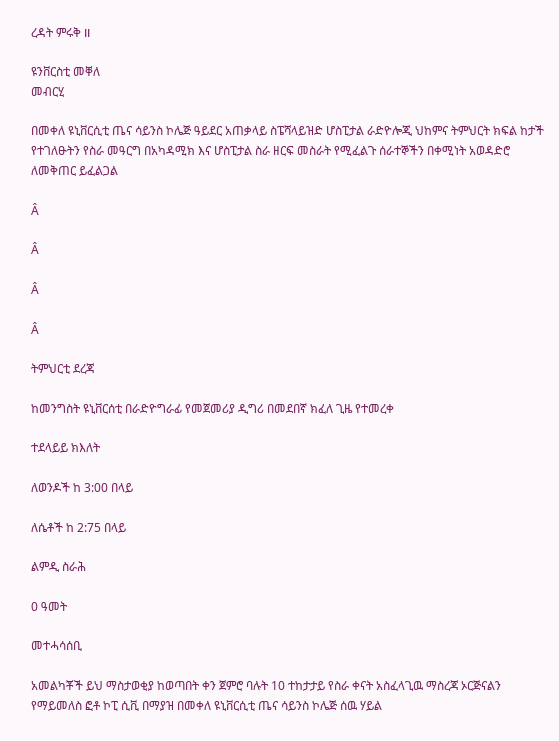ረዳት ምሩቅ II

ዩንቨርስቲ መቐለ
መብርሂ

በመቀለ ዩኒቨርሲቲ ጤና ሳይንስ ኮሌጅ ዓይደር አጠቃላይ ስፔሻላይዝድ ሆስፒታል ራድዮሎጂ ህከምና ትምህርት ክፍል ከታች የተገለፁትን የስራ መዓርግ በአካዳሚክ እና ሆስፒታል ስራ ዘርፍ መስራት የሚፈልጉ ሰራተኞችን በቀሚነት አወዳድሮ ለመቅጠር ይፈልጋል

Â

Â

Â

Â

ትምህርቲ ደረጃ

ከመንግስት ዩኒቨርሰቲ በራድዮግራፊ የመጀመሪያ ዲግሪ በመደበኛ ክፈለ ጊዜ የተመረቀ

ተደላይይ ክእለት

ለወንዶች ከ 3:00 በላይ

ለሴቶች ከ 2:75 በላይ

ልምዲ ስራሕ

0 ዓመት

መተሓሳሰቢ

አመልካቾች ይህ ማስታወቂያ ከወጣበት ቀን ጀምሮ ባሉት 10 ተከታታይ የስራ ቀናት አስፈላጊዉ ማስረጃ ኦርጅናልን የማይመለስ ፎቶ ኮፒ ሲቪ በማያዝ በመቀለ ዩኒቨርሲቲ ጤና ሳይንስ ኮሌጅ ሰዉ ሃይል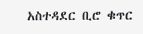አስተዳደር ቢሮ ቁጥር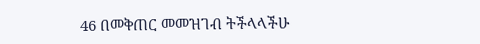46 በመቅጠር መመዝገብ ትችላላችሁ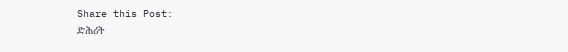Share this Post:
ድሕሪት